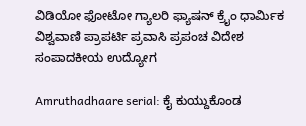ವಿಡಿಯೋ ಫೋಟೋ ಗ್ಯಾಲರಿ ಫ್ಯಾಷನ್ ಕ್ರೈಂ ಧಾರ್ಮಿಕ ವಿಶ್ವವಾಣಿ ಪ್ರಾಪರ್ಟಿ ಪ್ರವಾಸಿ ಪ್ರಪಂಚ ವಿದೇಶ ಸಂಪಾದಕೀಯ ಉದ್ಯೋಗ

Amruthadhaare serial: ಕೈ ಕುಯ್ದುಕೊಂಡ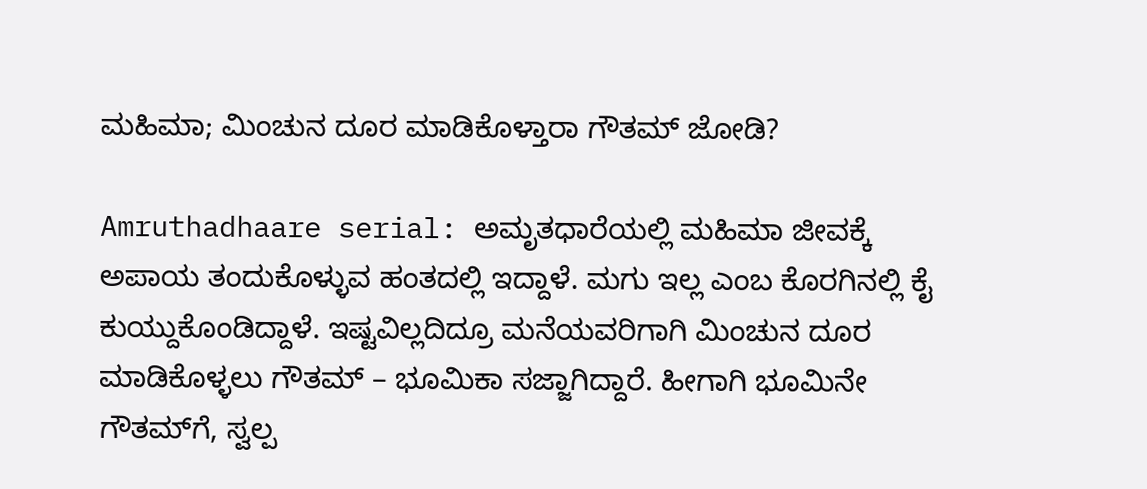ಮಹಿಮಾ; ಮಿಂಚುನ ದೂರ ಮಾಡಿಕೊಳ್ತಾರಾ ಗೌತಮ್ ಜೋಡಿ?

Amruthadhaare serial: ಅಮೃತಧಾರೆಯಲ್ಲಿ ಮಹಿಮಾ ಜೀವಕ್ಕೆ ಅಪಾಯ ತಂದುಕೊಳ್ಳುವ ಹಂತದಲ್ಲಿ ಇದ್ದಾಳೆ. ಮಗು ಇಲ್ಲ ಎಂಬ ಕೊರಗಿನಲ್ಲಿ ಕೈ ಕುಯ್ದುಕೊಂಡಿದ್ದಾಳೆ. ಇಷ್ಟವಿಲ್ಲದಿದ್ರೂ ಮನೆಯವರಿಗಾಗಿ ಮಿಂಚುನ ದೂರ ಮಾಡಿಕೊಳ್ಳಲು ಗೌತಮ್ – ಭೂಮಿಕಾ ಸಜ್ಜಾಗಿದ್ದಾರೆ. ಹೀಗಾಗಿ ಭೂಮಿನೇ ಗೌತಮ್‌ಗೆ, ಸ್ವಲ್ಪ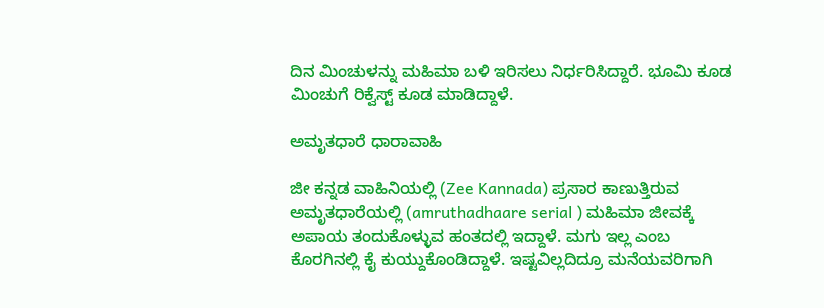ದಿನ ಮಿಂಚುಳನ್ನು ಮಹಿಮಾ ಬಳಿ ಇರಿಸಲು ನಿರ್ಧರಿಸಿದ್ದಾರೆ. ಭೂಮಿ ಕೂಡ ಮಿಂಚುಗೆ ರಿಕ್ವೆಸ್ಟ್‌ ಕೂಡ ಮಾಡಿದ್ದಾಳೆ.

ಅಮೃತಧಾರೆ ಧಾರಾವಾಹಿ

ಜೀ ಕನ್ನಡ ವಾಹಿನಿಯಲ್ಲಿ (Zee Kannada) ಪ್ರಸಾರ ಕಾಣುತ್ತಿರುವ ಅಮೃತಧಾರೆಯಲ್ಲಿ (amruthadhaare serial ) ಮಹಿಮಾ ಜೀವಕ್ಕೆ ಅಪಾಯ ತಂದುಕೊಳ್ಳುವ ಹಂತದಲ್ಲಿ ಇದ್ದಾಳೆ. ಮಗು ಇಲ್ಲ ಎಂಬ ಕೊರಗಿನಲ್ಲಿ ಕೈ ಕುಯ್ದುಕೊಂಡಿದ್ದಾಳೆ. ಇಷ್ಟವಿಲ್ಲದಿದ್ರೂ ಮನೆಯವರಿಗಾಗಿ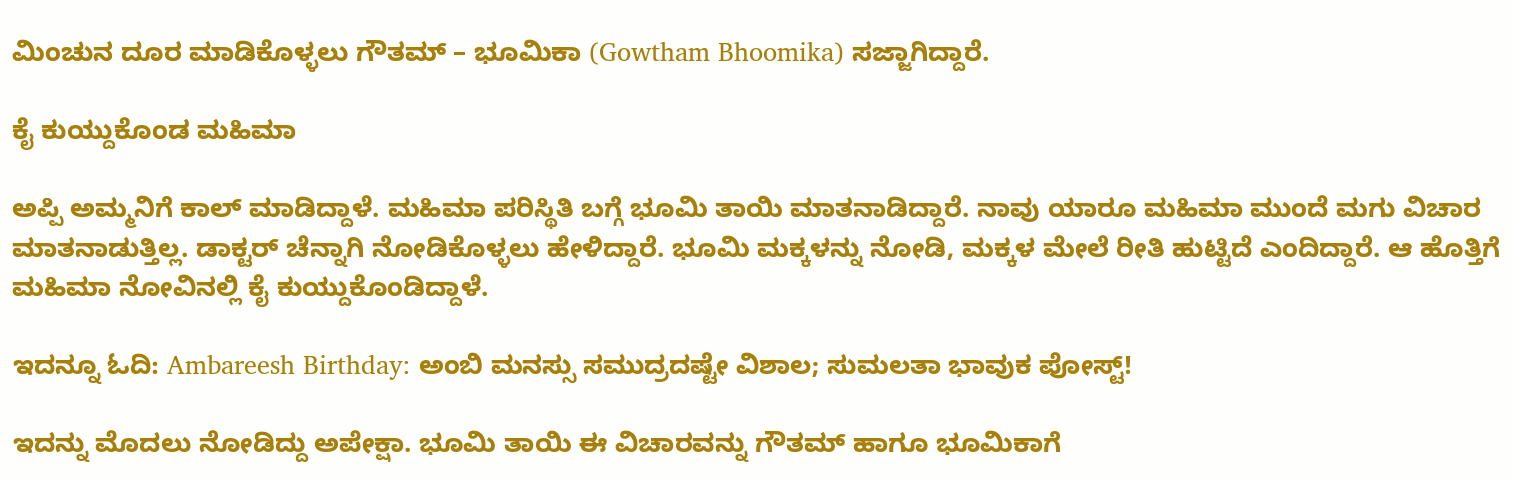ಮಿಂಚುನ ದೂರ ಮಾಡಿಕೊಳ್ಳಲು ಗೌತಮ್ – ಭೂಮಿಕಾ (Gowtham Bhoomika) ಸಜ್ಜಾಗಿದ್ದಾರೆ.

ಕೈ ಕುಯ್ದುಕೊಂಡ ಮಹಿಮಾ

ಅಪ್ಪಿ ಅಮ್ಮನಿಗೆ ಕಾಲ್‌ ಮಾಡಿದ್ದಾಳೆ. ಮಹಿಮಾ ಪರಿಸ್ಥಿತಿ ಬಗ್ಗೆ ಭೂಮಿ ತಾಯಿ ಮಾತನಾಡಿದ್ದಾರೆ. ನಾವು ಯಾರೂ ಮಹಿಮಾ ಮುಂದೆ ಮಗು ವಿಚಾರ ಮಾತನಾಡುತ್ತಿಲ್ಲ. ಡಾಕ್ಟರ್‌ ಚೆನ್ನಾಗಿ ನೋಡಿಕೊಳ್ಳಲು ಹೇಳಿದ್ದಾರೆ. ಭೂಮಿ ಮಕ್ಕಳನ್ನು ನೋಡಿ, ಮಕ್ಕಳ ಮೇಲೆ ರೀತಿ ಹುಟ್ಟಿದೆ ಎಂದಿದ್ದಾರೆ. ಆ ಹೊತ್ತಿಗೆ ಮಹಿಮಾ ನೋವಿನಲ್ಲಿ ಕೈ ಕುಯ್ದುಕೊಂಡಿದ್ದಾಳೆ.

ಇದನ್ನೂ ಓದಿ: Ambareesh Birthday: ಅಂಬಿ ಮನಸ್ಸು ಸಮುದ್ರದಷ್ಟೇ ವಿಶಾಲ; ಸುಮಲತಾ ಭಾವುಕ ಪೋಸ್ಟ್!

ಇದನ್ನು ಮೊದಲು ನೋಡಿದ್ದು ಅಪೇಕ್ಷಾ. ಭೂಮಿ ತಾಯಿ ಈ ವಿಚಾರವನ್ನು ಗೌತಮ್‌ ಹಾಗೂ ಭೂಮಿಕಾಗೆ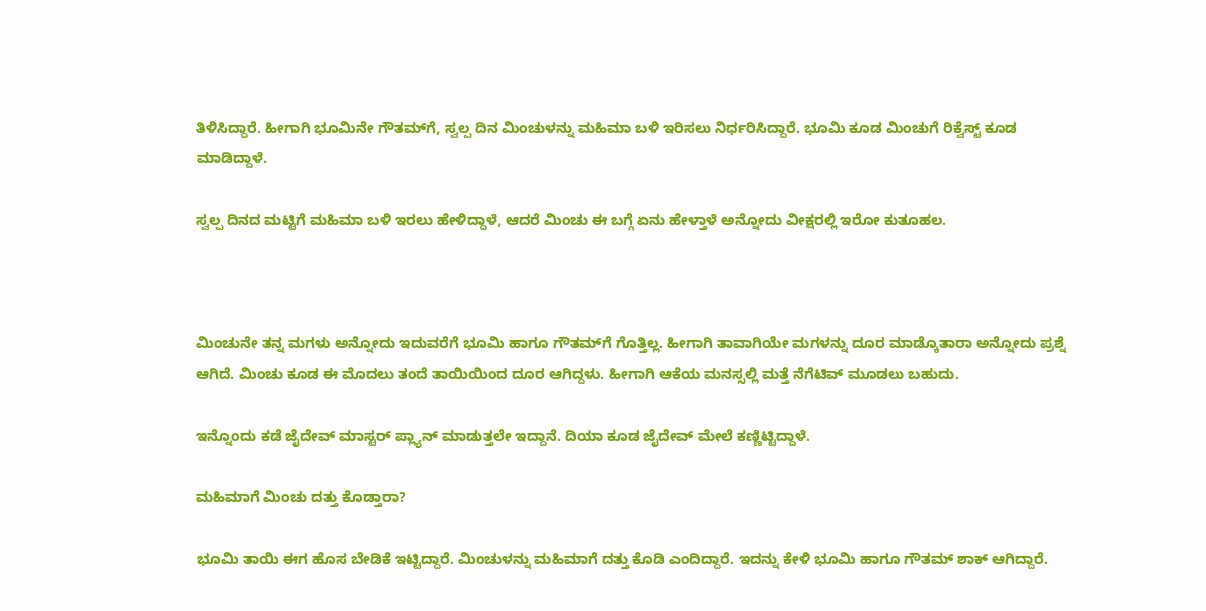ತಿಳಿಸಿದ್ದಾರೆ. ಹೀಗಾಗಿ ಭೂಮಿನೇ ಗೌತಮ್‌ಗೆ, ಸ್ವಲ್ಪ ದಿನ ಮಿಂಚುಳನ್ನು ಮಹಿಮಾ ಬಳಿ ಇರಿಸಲು ನಿರ್ಧರಿಸಿದ್ದಾರೆ. ಭೂಮಿ ಕೂಡ ಮಿಂಚುಗೆ ರಿಕ್ವೆಸ್ಟ್‌ ಕೂಡ ಮಾಡಿದ್ದಾಳೆ.

ಸ್ವಲ್ಪ ದಿನದ ಮಟ್ಟಿಗೆ ಮಹಿಮಾ ಬಳಿ ಇರಲು ಹೇಳಿದ್ದಾಳೆ, ಆದರೆ ಮಿಂಚು ಈ ಬಗ್ಗೆ ಏನು ಹೇಳ್ತಾಳೆ ಅನ್ನೋದು ವೀಕ್ಷರಲ್ಲಿ ಇರೋ ಕುತೂಹಲ.



ಮಿಂಚುನೇ ತನ್ನ ಮಗಳು ಅನ್ನೋದು ಇದುವರೆಗೆ ಭೂಮಿ ಹಾಗೂ ಗೌತಮ್‌ಗೆ ಗೊತ್ತಿಲ್ಲ. ಹೀಗಾಗಿ ತಾವಾಗಿಯೇ ಮಗಳನ್ನು ದೂರ ಮಾಡ್ಕೊತಾರಾ ಅನ್ನೋದು ಪ್ರಶ್ನೆ ಆಗಿದೆ. ಮಿಂಚು ಕೂಡ ಈ ಮೊದಲು ತಂದೆ ತಾಯಿಯಿಂದ ದೂರ ಆಗಿದ್ದಳು. ಹೀಗಾಗಿ ಆಕೆಯ ಮನಸ್ಸಲ್ಲಿ ಮತ್ತೆ ನೆಗೆಟಿವ್‌ ಮೂಡಲು ಬಹುದು.

ಇನ್ನೊಂದು ಕಡೆ ಜೈದೇವ್‌ ಮಾಸ್ಟರ್‌ ಪ್ಲ್ಯಾನ್‌ ಮಾಡುತ್ತಲೇ ಇದ್ದಾನೆ. ದಿಯಾ ಕೂಡ ಜೈದೇವ್‌ ಮೇಲೆ ಕಣ್ಣಿಟ್ಟಿದ್ದಾಳೆ.

ಮಹಿಮಾಗೆ ಮಿಂಚು ದತ್ತು ಕೊಡ್ತಾರಾ?

ಭೂಮಿ ತಾಯಿ ಈಗ ಹೊಸ ಬೇಡಿಕೆ ಇಟ್ಟಿದ್ದಾರೆ. ಮಿಂಚುಳನ್ನು ಮಹಿಮಾಗೆ ದತ್ತು ಕೊಡಿ ಎಂದಿದ್ದಾರೆ. ಇದನ್ನು ಕೇಳಿ ಭೂಮಿ ಹಾಗೂ ಗೌತಮ್‌ ಶಾಕ್‌ ಆಗಿದ್ದಾರೆ.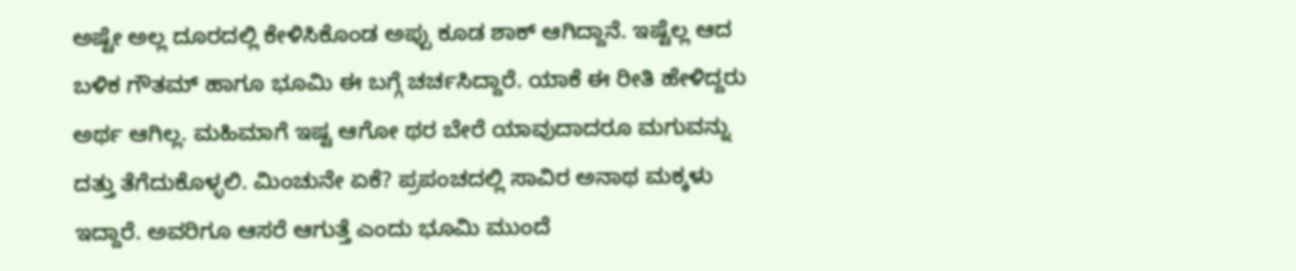ಅಷ್ಟೇ ಅಲ್ಲ ದೂರದಲ್ಲಿ ಕೇಳಿಸಿಕೊಂಡ ಅಪ್ಪು ಕೂಡ ಶಾಕ್‌ ಆಗಿದ್ದಾನೆ. ಇಷ್ಟೆಲ್ಲ ಆದ ಬಳಿಕ ಗೌತಮ್‌ ಹಾಗೂ ಭೂಮಿ ಈ ಬಗ್ಗೆ ಚರ್ಚಸಿದ್ದಾರೆ. ಯಾಕೆ ಈ ರೀತಿ ಹೇಳಿದ್ದರು ಅರ್ಥ ಆಗಿಲ್ಲ. ಮಹಿಮಾಗೆ ಇಷ್ಟ ಆಗೋ ಥರ ಬೇರೆ ಯಾವುದಾದರೂ ಮಗುವನ್ನು ದತ್ತು ತೆಗೆದುಕೊಳ್ಳಲಿ. ಮಿಂಚುನೇ ಏಕೆ? ಪ್ರಪಂಚದಲ್ಲಿ ಸಾವಿರ ಅನಾಥ ಮಕ್ಕಳು ಇದ್ದಾರೆ. ಅವರಿಗೂ ಆಸರೆ ಆಗುತ್ತೆ ಎಂದು ಭೂಮಿ ಮುಂದೆ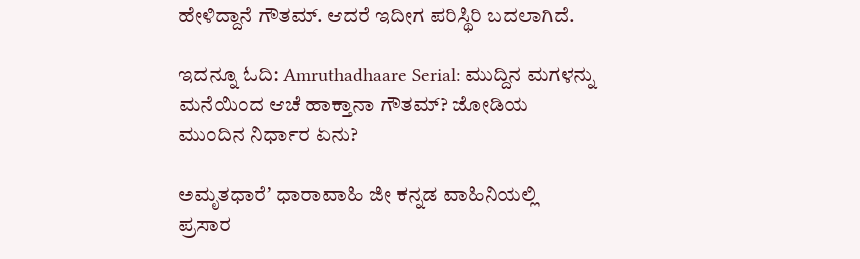ಹೇಳಿದ್ದಾನೆ ಗೌತಮ್‌. ಆದರೆ ಇದೀಗ ಪರಿಸ್ಥಿರಿ ಬದಲಾಗಿದೆ.

ಇದನ್ನೂ ಓದಿ: Amruthadhaare Serial: ಮುದ್ದಿನ ಮಗಳನ್ನು ಮನೆಯಿಂದ ಆಚೆ ಹಾಕ್ತಾನಾ ಗೌತಮ್‌? ಜೋಡಿಯ ಮುಂದಿನ ನಿರ್ಧಾರ ಏನು?

ಅಮೃತಧಾರೆʼ ಧಾರಾವಾಹಿ ಜೀ ಕನ್ನಡ ವಾಹಿನಿಯಲ್ಲಿ ಪ್ರಸಾರ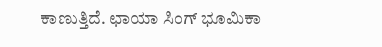ಕಾಣುತ್ತಿದೆ. ಛಾಯಾ ಸಿಂಗ್ ಭೂಮಿಕಾ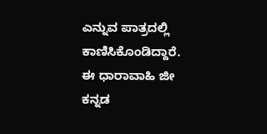ಎನ್ನುವ ಪಾತ್ರದಲ್ಲಿ ಕಾಣಿಸಿಕೊಂಡಿದ್ದಾರೆ. ಈ ಧಾರಾವಾಹಿ ಜೀ ಕನ್ನಡ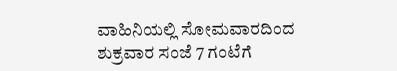ವಾಹಿನಿಯಲ್ಲಿ ಸೋಮವಾರದಿಂದ ಶುಕ್ರವಾರ ಸಂಜೆ 7 ಗಂಟೆಗೆ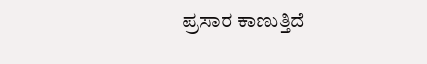ಪ್ರಸಾರ ಕಾಣುತ್ತಿದೆ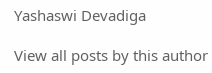Yashaswi Devadiga

View all posts by this author